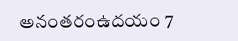అనంతరంఉదయం 7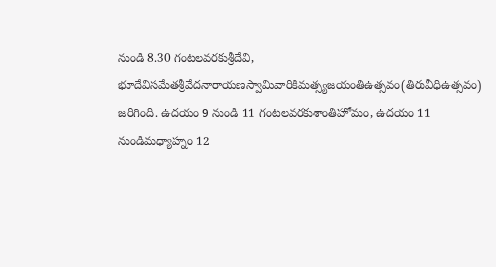నుండి 8.30 గంటలవరకుశ్రీదేవి, భూదేవిసమేతశ్రీవేదనారాయణస్వామివారికిమత్స్యజయంతిఉత్సవం(తిరువీధిఉత్సవం) జరిగింది. ఉదయం 9 నుండి 11 గంటలవరకుశాంతిహోమం, ఉదయం 11 నుండిమధ్యాహ్నం 12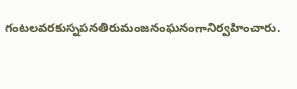గంటలవరకుస్నపనతిరుమంజనంఘనంగానిర్వహించారు.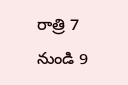రాత్రి 7 నుండి 9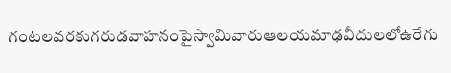గంటలవరకుగరుడవాహనంపైస్వామివారుఆలయమాఢవీదులలోఉరేగు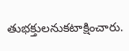తుభక్తులనుకటాక్షించారు.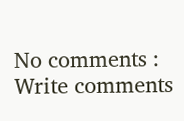No comments :
Write comments